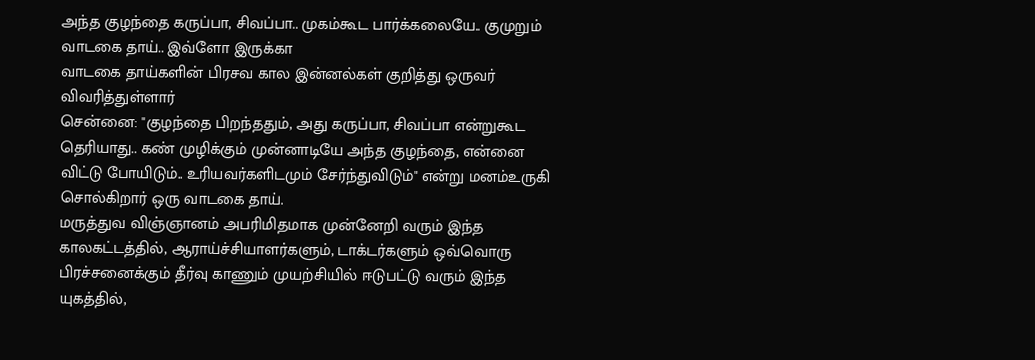அந்த குழந்தை கருப்பா, சிவப்பா.. முகம்கூட பார்க்கலையே.. குமுறும் வாடகை தாய்.. இவ்ளோ இருக்கா
வாடகை தாய்களின் பிரசவ கால இன்னல்கள் குறித்து ஒருவர் விவரித்துள்ளார்
சென்னை: "குழந்தை பிறந்ததும், அது கருப்பா, சிவப்பா என்றுகூட தெரியாது.. கண் முழிக்கும் முன்னாடியே அந்த குழந்தை, என்னை விட்டு போயிடும்.. உரியவர்களிடமும் சேர்ந்துவிடும்" என்று மனம்உருகி சொல்கிறார் ஒரு வாடகை தாய்.
மருத்துவ விஞ்ஞானம் அபரிமிதமாக முன்னேறி வரும் இந்த காலகட்டத்தில், ஆராய்ச்சியாளர்களும், டாக்டர்களும் ஒவ்வொரு பிரச்சனைக்கும் தீர்வு காணும் முயற்சியில் ஈடுபட்டு வரும் இந்த யுகத்தில்,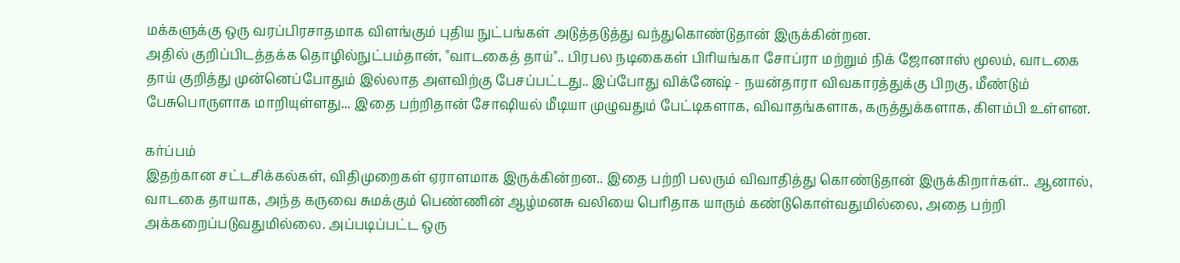மக்களுக்கு ஒரு வரப்பிரசாதமாக விளங்கும் புதிய நுட்பங்கள் அடுத்தடுத்து வந்துகொண்டுதான் இருக்கின்றன.
அதில் குறிப்பிடத்தக்க தொழில்நுட்பம்தான், "வாடகைத் தாய்".. பிரபல நடிகைகள் பிரியங்கா சோப்ரா மற்றும் நிக் ஜோனாஸ் மூலம், வாடகை தாய் குறித்து முன்னெப்போதும் இல்லாத அளவிற்கு பேசப்பட்டது.. இப்போது விக்னேஷ் - நயன்தாரா விவகாரத்துக்கு பிறகு, மீண்டும் பேசுபொருளாக மாறியுள்ளது... இதை பற்றிதான் சோஷியல் மீடியா முழுவதும் பேட்டிகளாக, விவாதங்களாக, கருத்துக்களாக, கிளம்பி உள்ளன.

கர்ப்பம்
இதற்கான சட்டசிக்கல்கள், விதிமுறைகள் ஏராளமாக இருக்கின்றன.. இதை பற்றி பலரும் விவாதித்து கொண்டுதான் இருக்கிறார்கள்.. ஆனால், வாடகை தாயாக, அந்த கருவை சுமக்கும் பெண்ணின் ஆழ்மனசு வலியை பெரிதாக யாரும் கண்டுகொள்வதுமில்லை, அதை பற்றி அக்கறைப்படுவதுமில்லை. அப்படிப்பட்ட ஒரு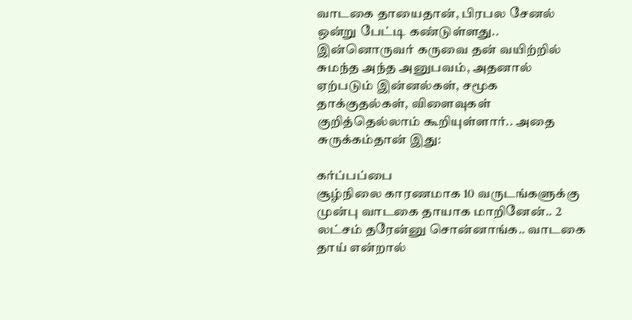வாடகை தாயைதான், பிரபல சேனல் ஒன்று பேட்டி கண்டுள்ளது.. இன்னொருவர் கருவை தன் வயிற்றில் சுமந்த அந்த அனுபவம், அதனால் ஏற்படும் இன்னல்கள், சமூக தாக்குதல்கள், விளைவுகள் குறித்தெல்லாம் கூறியுள்ளார்.. அதை சுருக்கம்தான் இது:

கர்ப்பப்பை
சூழ்நிலை காரணமாக 10 வருடங்களுக்கு முன்பு வாடகை தாயாக மாறினேன்.. 2 லட்சம் தரேன்னு சொன்னாங்க.. வாடகை தாய் என்றால்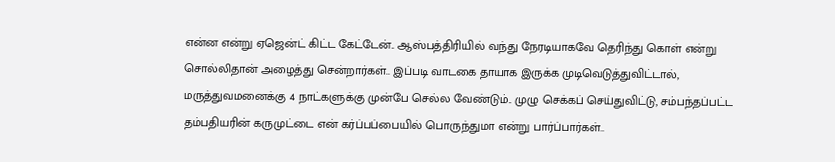என்ன என்று ஏஜென்ட் கிட்ட கேட்டேன்.. ஆஸ்பத்திரியில் வந்து நேரடியாகவே தெரிந்து கொள் என்று சொல்லிதான் அழைத்து சென்றார்கள்.. இப்படி வாடகை தாயாக இருக்க முடிவெடுத்துவிட்டால், மருத்துவமனைக்கு 4 நாட்களுக்கு முன்பே செல்ல வேண்டும்.. முழு செக்கப் செய்துவிட்டு, சம்பந்தப்பட்ட தம்பதியரின் கருமுட்டை என் கர்ப்பப்பையில் பொருந்துமா என்று பார்ப்பார்கள்..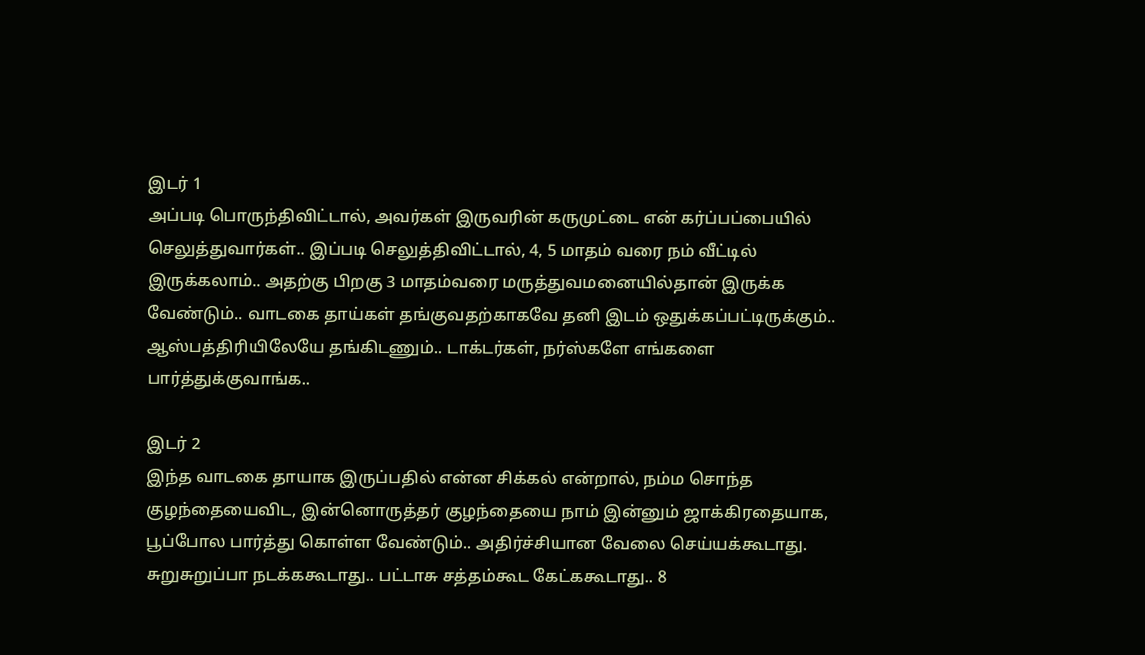இடர் 1
அப்படி பொருந்திவிட்டால், அவர்கள் இருவரின் கருமுட்டை என் கர்ப்பப்பையில் செலுத்துவார்கள்.. இப்படி செலுத்திவிட்டால், 4, 5 மாதம் வரை நம் வீட்டில் இருக்கலாம்.. அதற்கு பிறகு 3 மாதம்வரை மருத்துவமனையில்தான் இருக்க வேண்டும்.. வாடகை தாய்கள் தங்குவதற்காகவே தனி இடம் ஒதுக்கப்பட்டிருக்கும்.. ஆஸ்பத்திரியிலேயே தங்கிடணும்.. டாக்டர்கள், நர்ஸ்களே எங்களை பார்த்துக்குவாங்க..

இடர் 2
இந்த வாடகை தாயாக இருப்பதில் என்ன சிக்கல் என்றால், நம்ம சொந்த குழந்தையைவிட, இன்னொருத்தர் குழந்தையை நாம் இன்னும் ஜாக்கிரதையாக, பூப்போல பார்த்து கொள்ள வேண்டும்.. அதிர்ச்சியான வேலை செய்யக்கூடாது. சுறுசுறுப்பா நடக்ககூடாது.. பட்டாசு சத்தம்கூட கேட்ககூடாது.. 8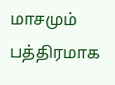மாசமும் பத்திரமாக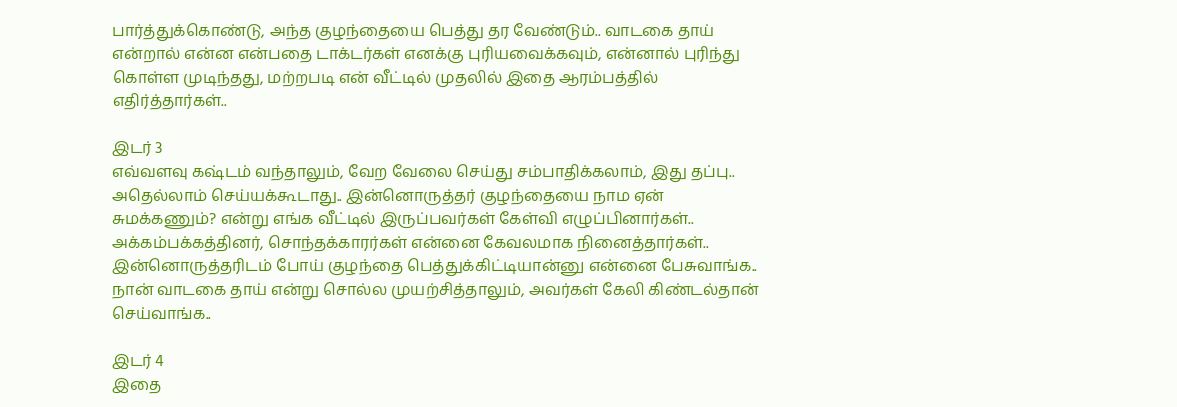பார்த்துக்கொண்டு, அந்த குழந்தையை பெத்து தர வேண்டும்.. வாடகை தாய் என்றால் என்ன என்பதை டாக்டர்கள் எனக்கு புரியவைக்கவும், என்னால் புரிந்து கொள்ள முடிந்தது, மற்றபடி என் வீட்டில் முதலில் இதை ஆரம்பத்தில் எதிர்த்தார்கள்..

இடர் 3
எவ்வளவு கஷ்டம் வந்தாலும், வேற வேலை செய்து சம்பாதிக்கலாம், இது தப்பு.. அதெல்லாம் செய்யக்கூடாது.. இன்னொருத்தர் குழந்தையை நாம ஏன் சுமக்கணும்? என்று எங்க வீட்டில் இருப்பவர்கள் கேள்வி எழுப்பினார்கள்.. அக்கம்பக்கத்தினர், சொந்தக்காரர்கள் என்னை கேவலமாக நினைத்தார்கள்.. இன்னொருத்தரிடம் போய் குழந்தை பெத்துக்கிட்டியான்னு என்னை பேசுவாங்க.. நான் வாடகை தாய் என்று சொல்ல முயற்சித்தாலும், அவர்கள் கேலி கிண்டல்தான் செய்வாங்க..

இடர் 4
இதை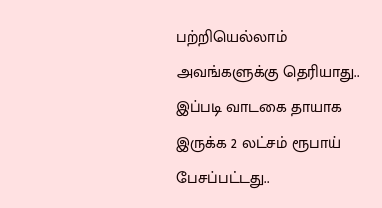பற்றியெல்லாம் அவங்களுக்கு தெரியாது.. இப்படி வாடகை தாயாக இருக்க 2 லட்சம் ரூபாய் பேசப்பட்டது..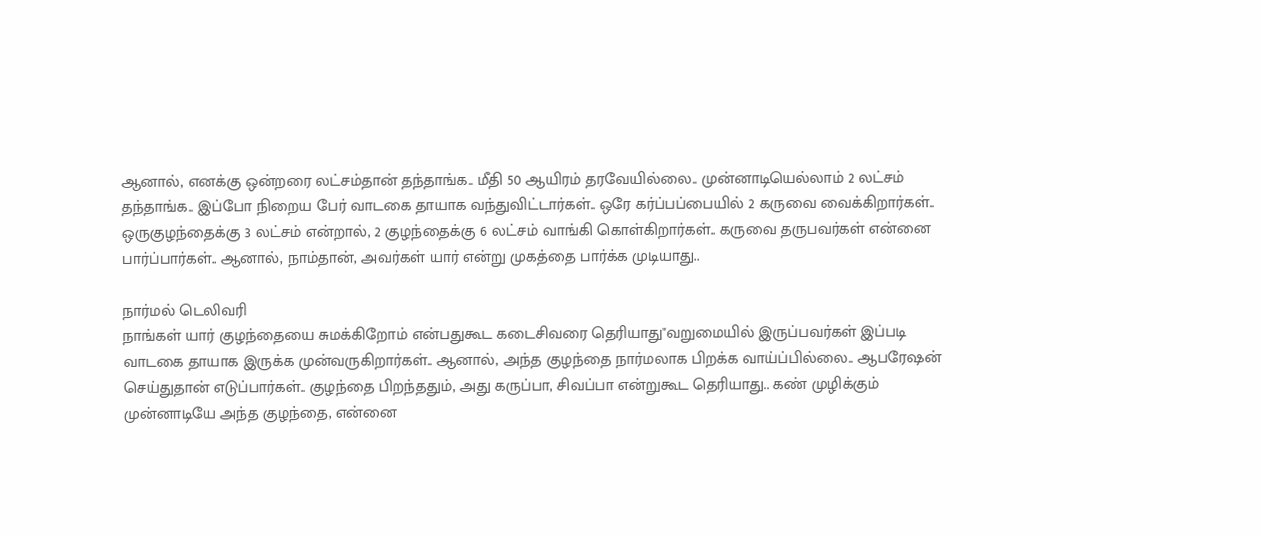ஆனால், எனக்கு ஒன்றரை லட்சம்தான் தந்தாங்க.. மீதி 50 ஆயிரம் தரவேயில்லை.. முன்னாடியெல்லாம் 2 லட்சம் தந்தாங்க.. இப்போ நிறைய பேர் வாடகை தாயாக வந்துவிட்டார்கள்.. ஒரே கர்ப்பப்பையில் 2 கருவை வைக்கிறார்கள்.. ஒருகுழந்தைக்கு 3 லட்சம் என்றால், 2 குழந்தைக்கு 6 லட்சம் வாங்கி கொள்கிறார்கள்.. கருவை தருபவர்கள் என்னை பார்ப்பார்கள்.. ஆனால், நாம்தான், அவர்கள் யார் என்று முகத்தை பார்க்க முடியாது..

நார்மல் டெலிவரி
நாங்கள் யார் குழந்தையை சுமக்கிறோம் என்பதுகூட கடைசிவரை தெரியாது"வறுமையில் இருப்பவர்கள் இப்படி வாடகை தாயாக இருக்க முன்வருகிறார்கள்.. ஆனால், அந்த குழந்தை நார்மலாக பிறக்க வாய்ப்பில்லை.. ஆபரேஷன் செய்துதான் எடுப்பார்கள்.. குழந்தை பிறந்ததும், அது கருப்பா, சிவப்பா என்றுகூட தெரியாது.. கண் முழிக்கும் முன்னாடியே அந்த குழந்தை, என்னை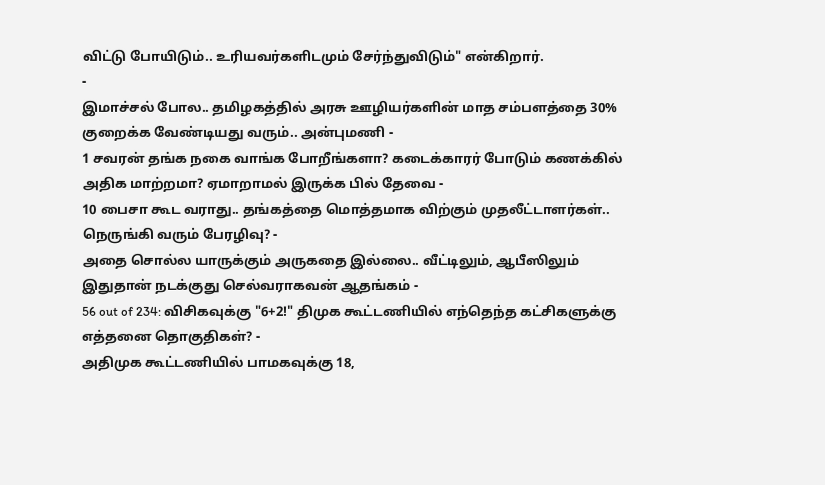விட்டு போயிடும்.. உரியவர்களிடமும் சேர்ந்துவிடும்" என்கிறார்.
-
இமாச்சல் போல.. தமிழகத்தில் அரசு ஊழியர்களின் மாத சம்பளத்தை 30% குறைக்க வேண்டியது வரும்.. அன்புமணி -
1 சவரன் தங்க நகை வாங்க போறீங்களா? கடைக்காரர் போடும் கணக்கில் அதிக மாற்றமா? ஏமாறாமல் இருக்க பில் தேவை -
10 பைசா கூட வராது.. தங்கத்தை மொத்தமாக விற்கும் முதலீட்டாளர்கள்.. நெருங்கி வரும் பேரழிவு? -
அதை சொல்ல யாருக்கும் அருகதை இல்லை.. வீட்டிலும், ஆபீஸிலும் இதுதான் நடக்குது செல்வராகவன் ஆதங்கம் -
56 out of 234: விசிகவுக்கு "6+2!" திமுக கூட்டணியில் எந்தெந்த கட்சிகளுக்கு எத்தனை தொகுதிகள்? -
அதிமுக கூட்டணியில் பாமகவுக்கு 18,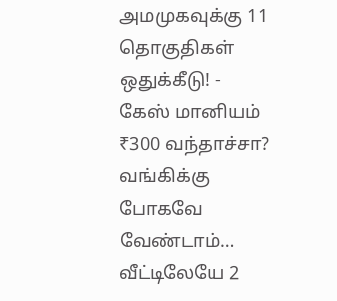அமமுகவுக்கு 11 தொகுதிகள் ஒதுக்கீடு! -
கேஸ் மானியம் ₹300 வந்தாச்சா? வங்கிக்கு போகவே வேண்டாம்… வீட்டிலேயே 2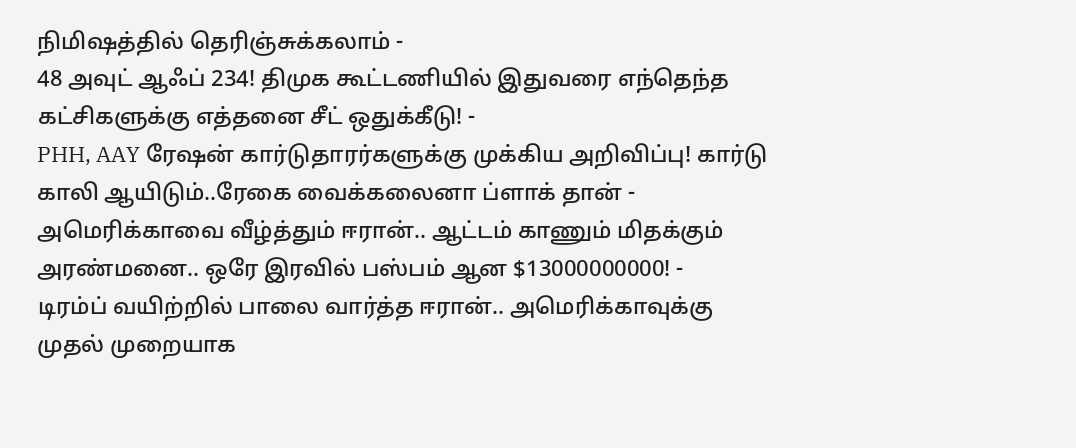நிமிஷத்தில் தெரிஞ்சுக்கலாம் -
48 அவுட் ஆஃப் 234! திமுக கூட்டணியில் இதுவரை எந்தெந்த கட்சிகளுக்கு எத்தனை சீட் ஒதுக்கீடு! -
PHH, AAY ரேஷன் கார்டுதாரர்களுக்கு முக்கிய அறிவிப்பு! கார்டு காலி ஆயிடும்..ரேகை வைக்கலைனா ப்ளாக் தான் -
அமெரிக்காவை வீழ்த்தும் ஈரான்.. ஆட்டம் காணும் மிதக்கும் அரண்மனை.. ஒரே இரவில் பஸ்பம் ஆன $13000000000! -
டிரம்ப் வயிற்றில் பாலை வார்த்த ஈரான்.. அமெரிக்காவுக்கு முதல் முறையாக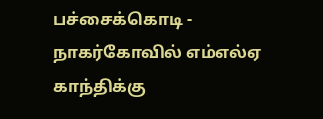பச்சைக்கொடி -
நாகர்கோவில் எம்எல்ஏ காந்திக்கு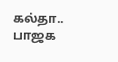கல்தா.. பாஜக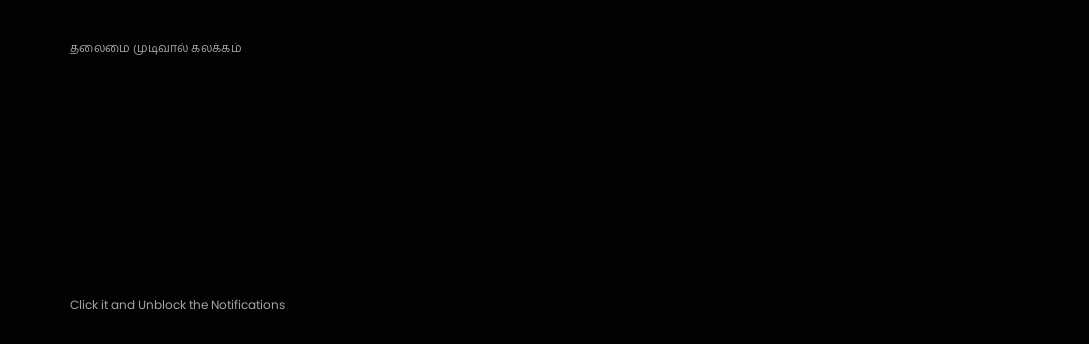தலைமை முடிவால் கலக்கம்












Click it and Unblock the Notifications